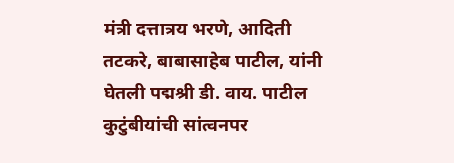मंत्री दत्तात्रय भरणे, आदिती तटकरे, बाबासाहेब पाटील, यांनी घेतली पद्मश्री डी. वाय. पाटील कुटुंबीयांची सांत्वनपर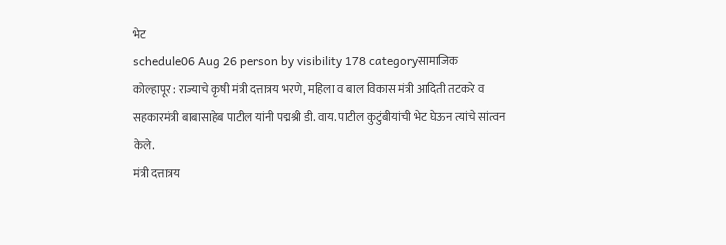भेट
schedule06 Aug 26 person by visibility 178 categoryसामाजिक
कोल्हापूर : राज्याचे कृषी मंत्री दत्तात्रय भरणे, महिला व बाल विकास मंत्री आदिती तटकरे व सहकारमंत्री बाबासाहेब पाटील यांनी पद्मश्री डी. वाय. पाटील कुटुंबीयांची भेट घेऊन त्यांचे सांत्वन केले.
मंत्री दत्तात्रय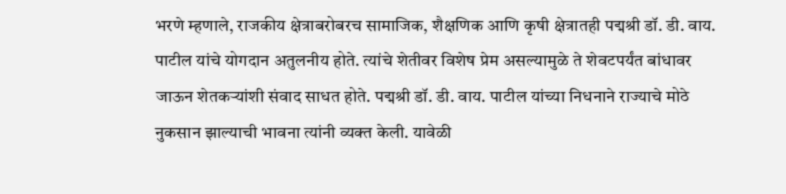भरणे म्हणाले, राजकीय क्षेत्राबरोबरच सामाजिक, शैक्षणिक आणि कृषी क्षेत्रातही पद्मश्री डॉ. डी. वाय. पाटील यांचे योगदान अतुलनीय होते. त्यांचे शेतीवर विशेष प्रेम असल्यामुळे ते शेवटपर्यंत बांधावर जाऊन शेतकऱ्यांशी संवाद साधत होते. पद्मश्री डॉ. डी. वाय. पाटील यांच्या निधनाने राज्याचे मोठे नुकसान झाल्याची भावना त्यांनी व्यक्त केली. यावेळी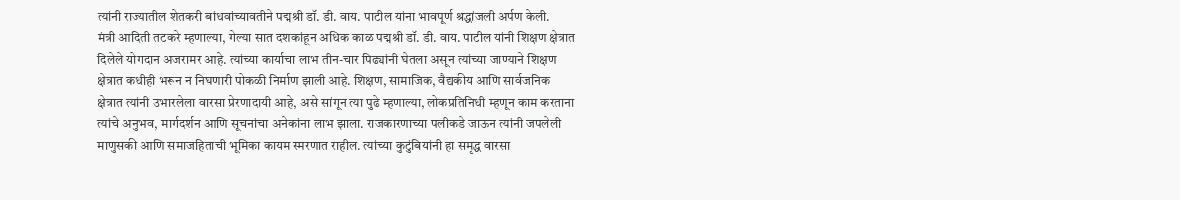त्यांनी राज्यातील शेतकरी बांधवांच्यावतीने पद्मश्री डॉ. डी. वाय. पाटील यांना भावपूर्ण श्रद्धांजली अर्पण केली.
मंत्री आदिती तटकरे म्हणाल्या, गेल्या सात दशकांहून अधिक काळ पद्मश्री डॉ. डी. वाय. पाटील यांनी शिक्षण क्षेत्रात दिलेले योगदान अजरामर आहे. त्यांच्या कार्याचा लाभ तीन-चार पिढ्यांनी घेतला असून त्यांच्या जाण्याने शिक्षण क्षेत्रात कधीही भरून न निघणारी पोकळी निर्माण झाली आहे. शिक्षण, सामाजिक, वैद्यकीय आणि सार्वजनिक क्षेत्रात त्यांनी उभारलेला वारसा प्रेरणादायी आहे, असे सांगून त्या पुढे म्हणाल्या, लोकप्रतिनिधी म्हणून काम करताना त्यांचे अनुभव, मार्गदर्शन आणि सूचनांचा अनेकांना लाभ झाला. राजकारणाच्या पलीकडे जाऊन त्यांनी जपलेली माणुसकी आणि समाजहिताची भूमिका कायम स्मरणात राहील. त्यांच्या कुटुंबियांनी हा समृद्ध वारसा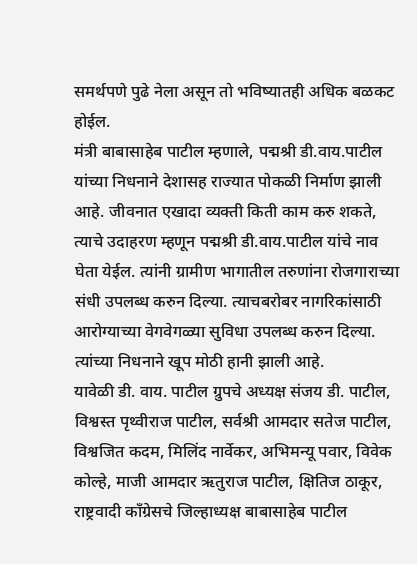समर्थपणे पुढे नेला असून तो भविष्यातही अधिक बळकट होईल.
मंत्री बाबासाहेब पाटील म्हणाले, पद्मश्री डी.वाय.पाटील यांच्या निधनाने देशासह राज्यात पोकळी निर्माण झाली आहे. जीवनात एखादा व्यक्ती किती काम करु शकते, त्याचे उदाहरण म्हणून पद्मश्री डी.वाय.पाटील यांचे नाव घेता येईल. त्यांनी ग्रामीण भागातील तरुणांना रोजगाराच्या संधी उपलब्ध करुन दिल्या. त्याचबरोबर नागरिकांसाठी आरोग्याच्या वेगवेगळ्या सुविधा उपलब्ध करुन दिल्या. त्यांच्या निधनाने खूप मोठी हानी झाली आहे.
यावेळी डी. वाय. पाटील ग्रुपचे अध्यक्ष संजय डी. पाटील, विश्वस्त पृथ्वीराज पाटील, सर्वश्री आमदार सतेज पाटील, विश्वजित कदम, मिलिंद नार्वेकर, अभिमन्यू पवार, विवेक कोल्हे, माजी आमदार ऋतुराज पाटील, क्षितिज ठाकूर, राष्ट्रवादी काँग्रेसचे जिल्हाध्यक्ष बाबासाहेब पाटील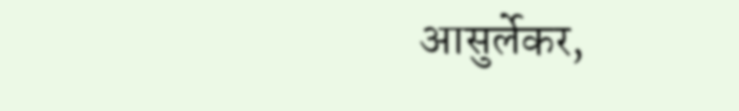आसुर्लेकर,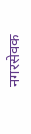नगरसेवक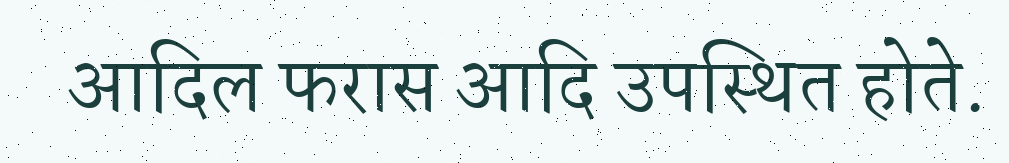आदिल फरास आदि उपस्थित होते.